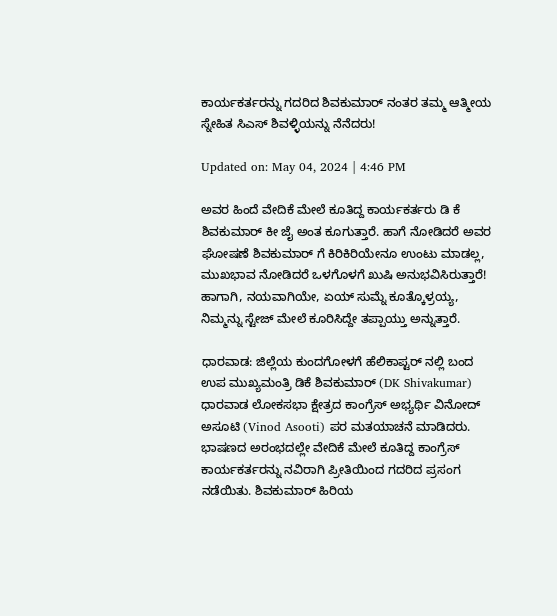ಕಾರ್ಯಕರ್ತರನ್ನು ಗದರಿದ ಶಿವಕುಮಾರ್ ನಂತರ ತಮ್ಮ ಆತ್ಮೀಯ ಸ್ನೇಹಿತ ಸಿಎಸ್ ಶಿವಳ್ಳಿಯನ್ನು ನೆನೆದರು!

Updated on: May 04, 2024 | 4:46 PM

ಅವರ ಹಿಂದೆ ವೇದಿಕೆ ಮೇಲೆ ಕೂತಿದ್ದ ಕಾರ್ಯಕರ್ತರು ಡಿ ಕೆ ಶಿವಕುಮಾರ್ ಕೀ ಜೈ ಅಂತ ಕೂಗುತ್ತಾರೆ. ಹಾಗೆ ನೋಡಿದರೆ ಅವರ ಘೋಷಣೆ ಶಿವಕುಮಾರ್ ಗೆ ಕಿರಿಕಿರಿಯೇನೂ ಉಂಟು ಮಾಡಲ್ಲ, ಮುಖಭಾವ ನೋಡಿದರೆ ಒಳಗೊಳಗೆ ಖುಷಿ ಅನುಭವಿಸಿರುತ್ತಾರೆ! ಹಾಗಾಗಿ, ನಯವಾಗಿಯೇ, ಏಯ್ ಸುಮ್ನೆ ಕೂತ್ಕೊಳ್ರಯ್ಯ, ನಿಮ್ಮನ್ನು ಸ್ಟೇಜ್ ಮೇಲೆ ಕೂರಿಸಿದ್ದೇ ತಪ್ಪಾಯ್ತು ಅನ್ನುತ್ತಾರೆ.

ಧಾರವಾಡ: ಜಿಲ್ಲೆಯ ಕುಂದಗೋಳಗೆ ಹೆಲಿಕಾಪ್ಟರ್ ನಲ್ಲಿ ಬಂದ ಉಪ ಮುಖ್ಯಮಂತ್ರಿ ಡಿಕೆ ಶಿವಕುಮಾರ್ (DK Shivakumar) ಧಾರವಾಡ ಲೋಕಸಭಾ ಕ್ಷೇತ್ರದ ಕಾಂಗ್ರೆಸ್ ಅಭ್ಯರ್ಥಿ ವಿನೋದ್ ಅಸೂಟಿ (Vinod Asooti) ಪರ ಮತಯಾಚನೆ ಮಾಡಿದರು. ಭಾಷಣದ ಅರಂಭದಲ್ಲೇ ವೇದಿಕೆ ಮೇಲೆ ಕೂತಿದ್ದ ಕಾಂಗ್ರೆಸ್ ಕಾರ್ಯಕರ್ತರನ್ನು ನವಿರಾಗಿ ಪ್ರೀತಿಯಿಂದ ಗದರಿದ ಪ್ರಸಂಗ ನಡೆಯಿತು. ಶಿವಕುಮಾರ್ ಹಿರಿಯ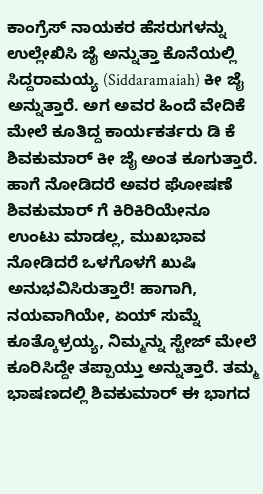ಕಾಂಗ್ರೆಸ್ ನಾಯಕರ ಹೆಸರುಗಳನ್ನು ಉಲ್ಲೇಖಿಸಿ ಜೈ ಅನ್ನುತ್ತಾ ಕೊನೆಯಲ್ಲಿ ಸಿದ್ದರಾಮಯ್ಯ (Siddaramaiah) ಕೀ ಜೈ ಅನ್ನುತ್ತಾರೆ. ಅಗ ಅವರ ಹಿಂದೆ ವೇದಿಕೆ ಮೇಲೆ ಕೂತಿದ್ದ ಕಾರ್ಯಕರ್ತರು ಡಿ ಕೆ ಶಿವಕುಮಾರ್ ಕೀ ಜೈ ಅಂತ ಕೂಗುತ್ತಾರೆ. ಹಾಗೆ ನೋಡಿದರೆ ಅವರ ಘೋಷಣೆ ಶಿವಕುಮಾರ್ ಗೆ ಕಿರಿಕಿರಿಯೇನೂ ಉಂಟು ಮಾಡಲ್ಲ, ಮುಖಭಾವ ನೋಡಿದರೆ ಒಳಗೊಳಗೆ ಖುಷಿ ಅನುಭವಿಸಿರುತ್ತಾರೆ! ಹಾಗಾಗಿ, ನಯವಾಗಿಯೇ, ಏಯ್ ಸುಮ್ನೆ ಕೂತ್ಕೊಳ್ರಯ್ಯ, ನಿಮ್ಮನ್ನು ಸ್ಟೇಜ್ ಮೇಲೆ ಕೂರಿಸಿದ್ದೇ ತಪ್ಪಾಯ್ತು ಅನ್ನುತ್ತಾರೆ. ತಮ್ಮ ಭಾಷಣದಲ್ಲಿ ಶಿವಕುಮಾರ್ ಈ ಭಾಗದ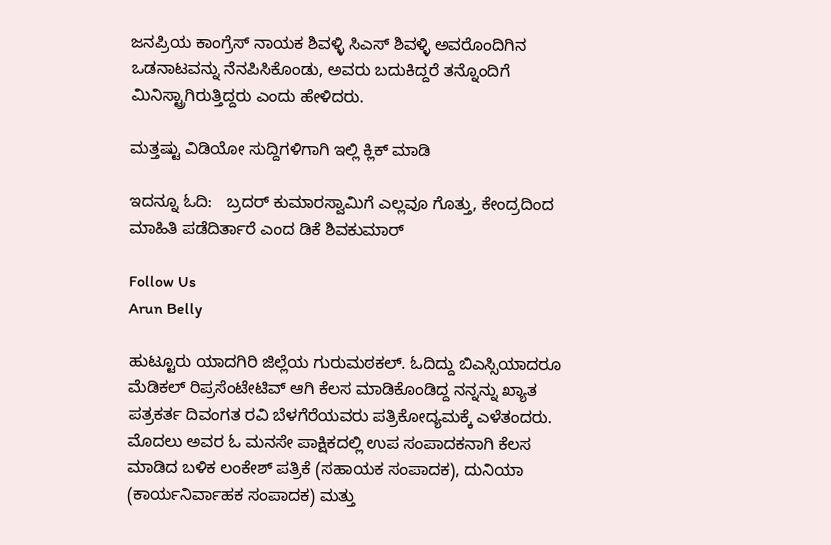ಜನಪ್ರಿಯ ಕಾಂಗ್ರೆಸ್ ನಾಯಕ ಶಿವಳ್ಳಿ ಸಿಎಸ್ ಶಿವಳ್ಳಿ ಅವರೊಂದಿಗಿನ ಒಡನಾಟವನ್ನು ನೆನಪಿಸಿಕೊಂಡು, ಅವರು ಬದುಕಿದ್ದರೆ ತನ್ನೊಂದಿಗೆ ಮಿನಿಸ್ಟ್ರಾಗಿರುತ್ತಿದ್ದರು ಎಂದು ಹೇಳಿದರು.

ಮತ್ತಷ್ಟು ವಿಡಿಯೋ ಸುದ್ದಿಗಳಿಗಾಗಿ ಇಲ್ಲಿ ಕ್ಲಿಕ್ ಮಾಡಿ

ಇದನ್ನೂ ಓದಿ:   ಬ್ರದರ್ ಕುಮಾರಸ್ವಾಮಿಗೆ ಎಲ್ಲವೂ ಗೊತ್ತು, ಕೇಂದ್ರದಿಂದ ಮಾಹಿತಿ ಪಡೆದಿರ್ತಾರೆ ಎಂದ ಡಿಕೆ ಶಿವಕುಮಾರ್

Follow Us
Arun Belly

ಹುಟ್ಟೂರು ಯಾದಗಿರಿ ಜಿಲ್ಲೆಯ ಗುರುಮಠಕಲ್. ಓದಿದ್ದು ಬಿಎಸ್ಸಿಯಾದರೂ ಮೆಡಿಕಲ್ ರಿಪ್ರಸೆಂಟೇಟಿವ್ ಆಗಿ ಕೆಲಸ ಮಾಡಿಕೊಂಡಿದ್ದ ನನ್ನನ್ನು ಖ್ಯಾತ ಪತ್ರಕರ್ತ ದಿವಂಗತ ರವಿ ಬೆಳಗೆರೆಯವರು ಪತ್ರಿಕೋದ್ಯಮಕ್ಕೆ ಎಳೆತಂದರು. ಮೊದಲು ಅವರ ಓ ಮನಸೇ ಪಾಕ್ಷಿಕದಲ್ಲಿ ಉಪ ಸಂಪಾದಕನಾಗಿ ಕೆಲಸ ಮಾಡಿದ ಬಳಿಕ ಲಂಕೇಶ್ ಪತ್ರಿಕೆ (ಸಹಾಯಕ ಸಂಪಾದಕ), ದುನಿಯಾ (ಕಾರ್ಯನಿರ್ವಾಹಕ ಸಂಪಾದಕ) ಮತ್ತು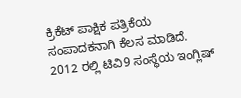ಕ್ರಿಕೆಟ್ ಪಾಕ್ಷಿಕ ಪತ್ರಿಕೆಯ ಸಂಪಾದಕನಾಗಿ ಕೆಲಸ ಮಾಡಿದೆ. 2012 ರಲ್ಲಿ ಟಿವಿ9 ಸಂಸ್ಥೆಯ ಇಂಗ್ಲಿಷ್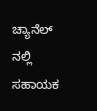ಚ್ಯಾನೆಲ್ ನಲ್ಲಿ ಸಹಾಯಕ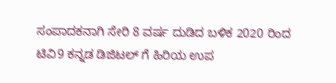ಸಂಪಾದಕನಾಗಿ ಸೇರಿ 8 ವರ್ಷ ದುಡಿದ ಬಳಿಕ 2020 ರಿಂದ ಟಿವಿ9 ಕನ್ನಡ ಡಿಜಿಟಲ್ ಗೆ ಹಿರಿಯ ಉಪ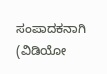ಸಂಪಾದಕನಾಗಿ (ವಿಡಿಯೋ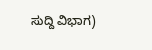ಸುದ್ದಿ ವಿಭಾಗ)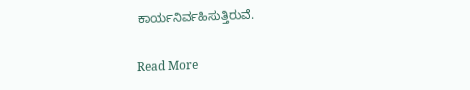ಕಾರ್ಯನಿರ್ವಹಿಸುತ್ತಿರುವೆ.

Read More